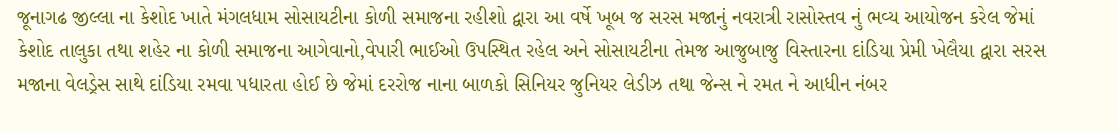જૂનાગઢ જીલ્લા ના કેશોદ ખાતે મંગલધામ સોસાયટીના કોળી સમાજના રહીશો દ્વારા આ વર્ષે ખૂબ જ સરસ મજાનું નવરાત્રી રાસોસ્તવ નું ભવ્ય આયોજન કરેલ જેમાં કેશોદ તાલુકા તથા શહેર ના કોળી સમાજના આગેવાનો,વેપારી ભાઈઓ ઉપસ્થિત રહેલ અને સોસાયટીના તેમજ આજુબાજુ વિસ્તારના દાંડિયા પ્રેમી ખેલૈયા દ્વારા સરસ મજાના વેલડ્રેસ સાથે દાંડિયા રમવા પધારતા હોઈ છે જેમાં દરરોજ નાના બાળકો સિનિયર જુનિયર લેડીઝ તથા જેન્સ ને રમત ને આધીન નંબર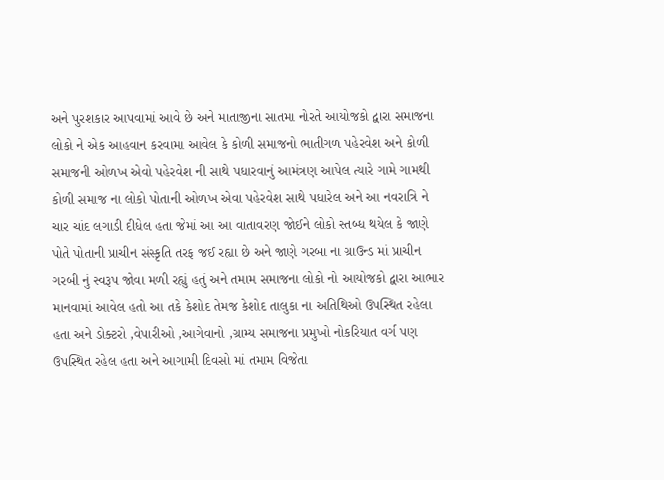અને પુરશકાર આપવામાં આવે છે અને માતાજીના સાતમા નોરતે આયોજકો દ્વારા સમાજના લોકો ને એક આહવાન કરવામા આવેલ કે કોળી સમાજનો ભાતીગળ પહેરવેશ અને કોળી સમાજની ઓળખ એવો પહેરવેશ ની સાથે પધારવાનું આમંત્રણ આપેલ ત્યારે ગામે ગામથી કોળી સમાજ ના લોકો પોતાની ઓળખ એવા પહેરવેશ સાથે પધારેલ અને આ નવરાત્રિ ને ચાર ચાંદ લગાડી દીધેલ હતા જેમાં આ આ વાતાવરણ જોઈને લોકો સ્તબ્ધ થયેલ કે જાણે પોતે પોતાની પ્રાચીન સંસ્કૃતિ તરફ જઈ રહ્યા છે અને જાણે ગરબા ના ગ્રાઉન્ડ માં પ્રાચીન ગરબી નું સ્વરૂપ જોવા મળી રહ્યું હતું અને તમામ સમાજના લોકો નો આયોજકો દ્વારા આભાર માનવામાં આવેલ હતો આ તકે કેશોદ તેમજ કેશોદ તાલુકા ના અતિથિઓ ઉપસ્થિત રહેલા હતા અને ડોક્ટરો ,વેપારીઓ ,આગેવાનો ,ગ્રામ્ય સમાજના પ્રમુખો નોકરિયાત વર્ગ પણ ઉપસ્થિત રહેલ હતા અને આગામી દિવસો માં તમામ વિજેતા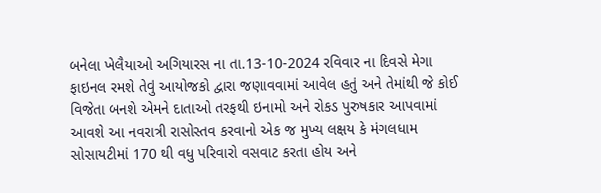બનેલા ખેલૈયાઓ અગિયારસ ના તા.13-10-2024 રવિવાર ના દિવસે મેગા ફાઇનલ રમશે તેવું આયોજકો દ્વારા જણાવવામાં આવેલ હતું અને તેમાંથી જે કોઈ વિજેતા બનશે એમને દાતાઓ તરફથી ઇનામો અને રોકડ પુરુષકાર આપવામાં આવશે આ નવરાત્રી રાસોસ્તવ કરવાનો એક જ મુખ્ય લક્ષય કે મંગલધામ સોસાયટીમાં 170 થી વધુ પરિવારો વસવાટ કરતા હોય અને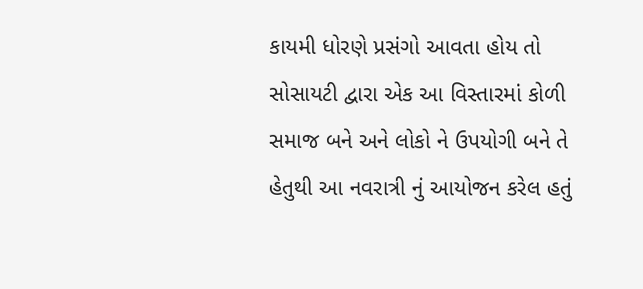કાયમી ધોરણે પ્રસંગો આવતા હોય તો સોસાયટી દ્વારા એક આ વિસ્તારમાં કોળી સમાજ બને અને લોકો ને ઉપયોગી બને તે હેતુથી આ નવરાત્રી નું આયોજન કરેલ હતું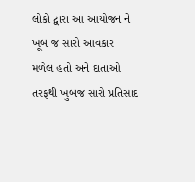લોકો દ્વારા આ આયોજન ને ખૂબ જ સારો આવકાર મળેલ હતો અને દાતાઓ તરફથી ખુબજ સારો પ્રતિસાદ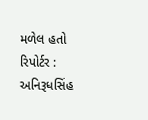મળેલ હતો
રિપોર્ટર : અનિરૂધસિંહ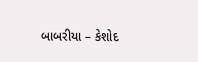બાબરીયા – કેશોદ